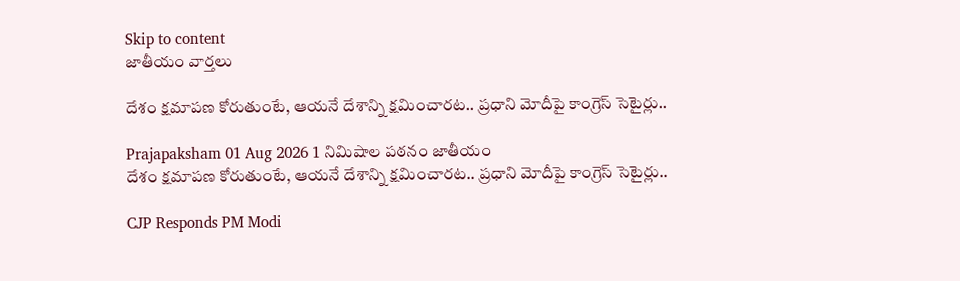Skip to content
జాతీయం వార్తలు

దేశం క్షమాపణ కోరుతుంటే, ఆయనే దేశాన్ని క్షమించారట.. ప్రధాని మోదీపై కాంగ్రెస్ సెటైర్లు..

Prajapaksham 01 Aug 2026 1 నిమిషాల పఠనం జాతీయం
దేశం క్షమాపణ కోరుతుంటే, ఆయనే దేశాన్ని క్షమించారట.. ప్రధాని మోదీపై కాంగ్రెస్ సెటైర్లు..

CJP Responds PM Modi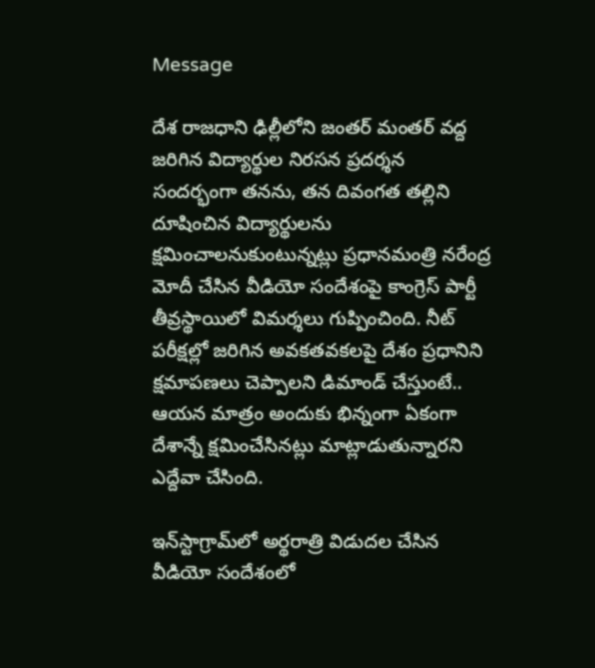Message

దేశ రాజధాని ఢిల్లీలోని జంతర్ మంతర్ వద్ద జరిగిన విద్యార్థుల నిరసన ప్రదర్శన సందర్భంగా తనను, తన దివంగత తల్లిని దూషించిన విద్యార్థులను క్షమించాలనుకుంటున్నట్లు ప్రధానమంత్రి నరేంద్ర మోదీ చేసిన వీడియో సందేశంపై కాంగ్రెస్ పార్టీ తీవ్రస్థాయిలో విమర్శలు గుప్పించింది. నీట్ పరీక్షల్లో జరిగిన అవకతవకలపై దేశం ప్రధానిని క్షమాపణలు చెప్పాలని డిమాండ్ చేస్తుంటే.. ఆయన మాత్రం అందుకు భిన్నంగా ఏకంగా దేశాన్నే క్షమించేసినట్లు మాట్లాడుతున్నారని ఎద్దేవా చేసింది.

ఇన్‌స్టాగ్రామ్‌లో అర్థరాత్రి విడుదల చేసిన వీడియో సందేశంలో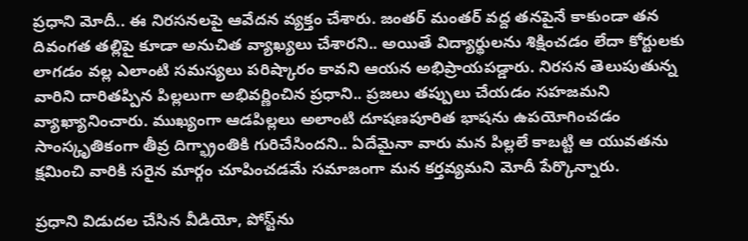ప్రధాని మోదీ.. ఈ నిరసనలపై ఆవేదన వ్యక్తం చేశారు. జంతర్ మంతర్ వద్ద తనపైనే కాకుండా తన దివంగత తల్లిపై కూడా అనుచిత వ్యాఖ్యలు చేశారని.. అయితే విద్యార్థులను శిక్షించడం లేదా కోర్టులకు లాగడం వల్ల ఎలాంటి సమస్యలు పరిష్కారం కావని ఆయన అభిప్రాయపడ్డారు. నిరసన తెలుపుతున్న వారిని దారితప్పిన పిల్లలుగా అభివర్ణించిన ప్రధాని.. ప్రజలు తప్పులు చేయడం సహజమని వ్యాఖ్యానించారు. ముఖ్యంగా ఆడపిల్లలు అలాంటి దూషణపూరిత భాషను ఉపయోగించడం సాంస్కృతికంగా తీవ్ర దిగ్భ్రాంతికి గురిచేసిందని.. ఏదేమైనా వారు మన పిల్లలే కాబట్టి ఆ యువతను క్షమించి వారికి సరైన మార్గం చూపించడమే సమాజంగా మన కర్తవ్యమని మోదీ పేర్కొన్నారు.

ప్రధాని విడుదల చేసిన వీడియో, పోస్ట్‌ను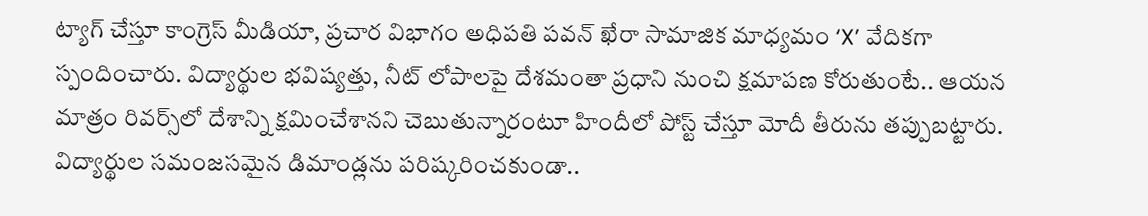ట్యాగ్ చేస్తూ కాంగ్రెస్ మీడియా, ప్రచార విభాగం అధిపతి పవన్ ఖేరా సామాజిక మాధ్యమం ‘X’ వేదికగా స్పందించారు. విద్యార్థుల భవిష్యత్తు, నీట్ లోపాలపై దేశమంతా ప్రధాని నుంచి క్షమాపణ కోరుతుంటే.. ఆయన మాత్రం రివర్స్‌లో దేశాన్ని క్షమించేశానని చెబుతున్నారంటూ హిందీలో పోస్ట్ చేస్తూ మోదీ తీరును తప్పుబట్టారు. విద్యార్థుల సమంజసమైన డిమాండ్లను పరిష్కరించకుండా..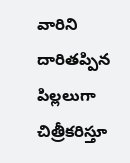వారిని దారితప్పిన పిల్లలుగా చిత్రీకరిస్తూ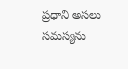ప్రధాని అసలు సమస్యను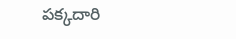పక్కదారి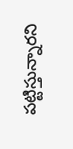పట్టిస్తున్నారని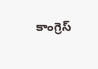కాంగ్రెస్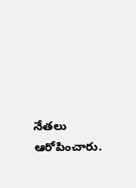నేతలు ఆరోపించారు.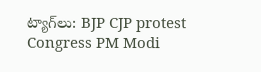ట్యాగ్‌లు: BJP CJP protest Congress PM Modi